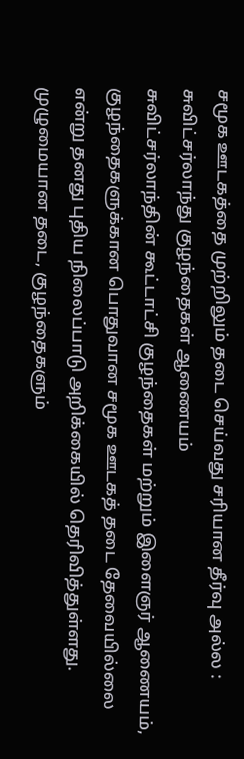சமூக ஊடகத்தை முற்றிலும் தடை செய்வது சரியான தீர்வு அல்ல : சுவிட்சர்லாந்து குழந்தைகள் ஆணையம்
சுவிட்சர்லாந்தின் கூட்டாட்சி குழந்தைகள் மற்றும் இளைஞர் ஆணையம், குழந்தைகளுக்கான பொதுவான சமூக ஊடகத் தடை தேவையில்லை என்று தனது புதிய நிலைப்பாடு அறிக்கையில் தெரிவித்துள்ளது. முழுமையான தடை, குழந்தைகளும்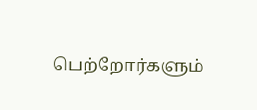பெற்றோர்களும்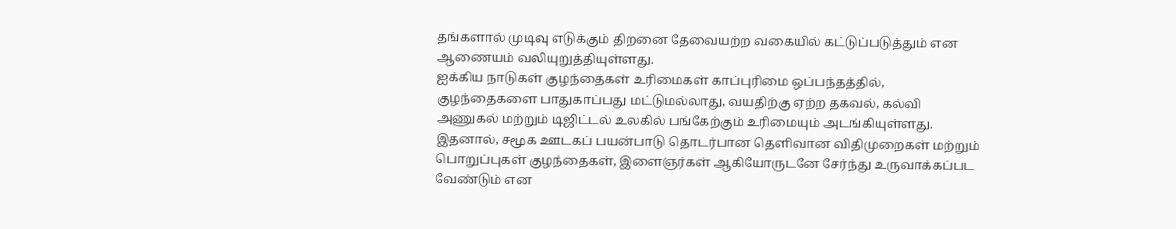தங்களால் முடிவு எடுக்கும் திறனை தேவையற்ற வகையில் கட்டுப்படுத்தும் என ஆணையம் வலியுறுத்தியுள்ளது.
ஐக்கிய நாடுகள் குழந்தைகள் உரிமைகள் காப்புரிமை ஒப்பந்தத்தில், குழந்தைகளை பாதுகாப்பது மட்டுமல்லாது, வயதிற்கு ஏற்ற தகவல், கல்வி அணுகல் மற்றும் டிஜிட்டல் உலகில் பங்கேற்கும் உரிமையும் அடங்கியுள்ளது. இதனால், சமூக ஊடகப் பயன்பாடு தொடர்பான தெளிவான விதிமுறைகள் மற்றும் பொறுப்புகள் குழந்தைகள், இளைஞர்கள் ஆகியோருடனே சேர்ந்து உருவாக்கப்பட வேண்டும் என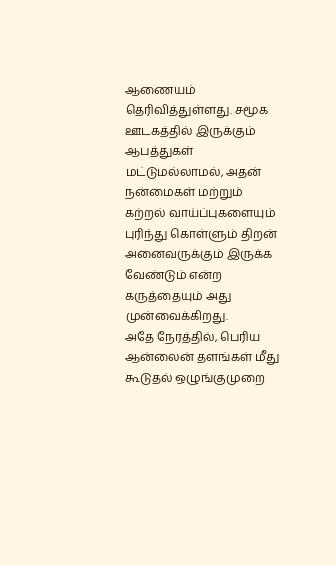ஆணையம் தெரிவித்துள்ளது. சமூக ஊடகத்தில் இருக்கும் ஆபத்துகள் மட்டுமல்லாமல், அதன் நன்மைகள் மற்றும் கற்றல் வாய்ப்புகளையும் புரிந்து கொள்ளும் திறன் அனைவருக்கும் இருக்க வேண்டும் என்ற கருத்தையும் அது முன்வைக்கிறது.
அதே நேரத்தில், பெரிய ஆன்லைன் தளங்கள் மீது கூடுதல் ஒழுங்குமுறை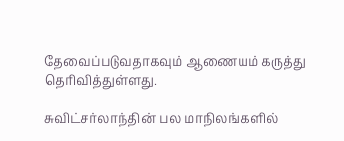தேவைப்படுவதாகவும் ஆணையம் கருத்து தெரிவித்துள்ளது.

சுவிட்சர்லாந்தின் பல மாநிலங்களில்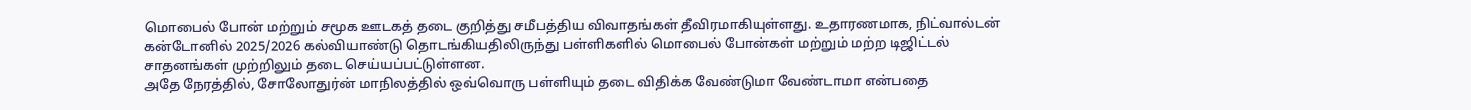மொபைல் போன் மற்றும் சமூக ஊடகத் தடை குறித்து சமீபத்திய விவாதங்கள் தீவிரமாகியுள்ளது. உதாரணமாக, நிட்வால்டன் கன்டோனில் 2025/2026 கல்வியாண்டு தொடங்கியதிலிருந்து பள்ளிகளில் மொபைல் போன்கள் மற்றும் மற்ற டிஜிட்டல் சாதனங்கள் முற்றிலும் தடை செய்யப்பட்டுள்ளன.
அதே நேரத்தில், சோலோதுர்ன் மாநிலத்தில் ஒவ்வொரு பள்ளியும் தடை விதிக்க வேண்டுமா வேண்டாமா என்பதை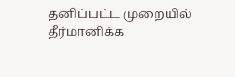தனிப்பட்ட முறையில் தீர்மானிக்க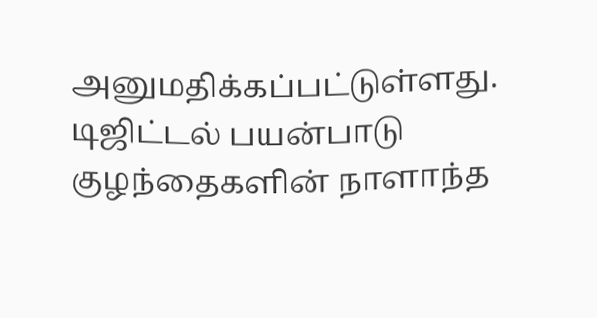அனுமதிக்கப்பட்டுள்ளது.
டிஜிட்டல் பயன்பாடு குழந்தைகளின் நாளாந்த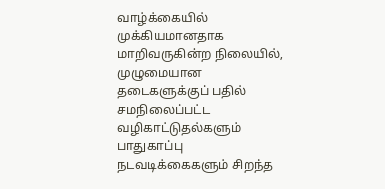வாழ்க்கையில் முக்கியமானதாக மாறிவருகின்ற நிலையில், முழுமையான தடைகளுக்குப் பதில் சமநிலைப்பட்ட வழிகாட்டுதல்களும் பாதுகாப்பு நடவடிக்கைகளும் சிறந்த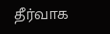தீர்வாக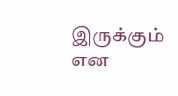இருக்கும் என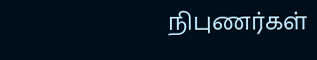நிபுணர்கள்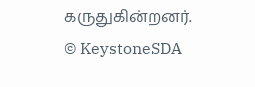கருதுகின்றனர்.
© KeystoneSDA